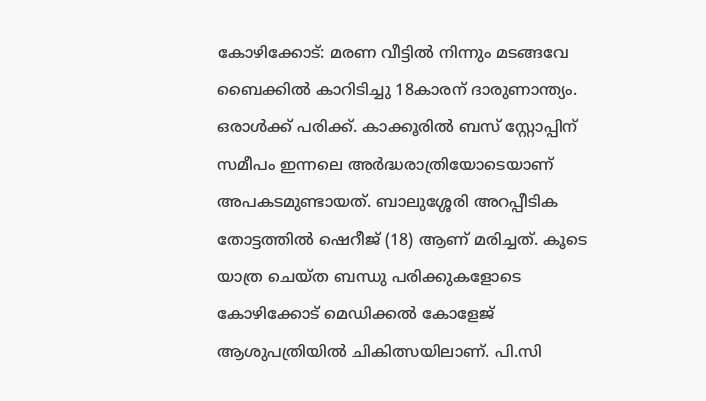കോഴിക്കോട്: മരണ വീട്ടിൽ നിന്നും മടങ്ങവേ ബൈക്കിൽ കാറിടിച്ചു 18കാരന് ദാരുണാന്ത്യം. ഒരാൾക്ക് പരിക്ക്. കാക്കൂരിൽ ബസ് സ്റ്റോപ്പിന് സമീപം ഇന്നലെ അർദ്ധരാത്രിയോടെയാണ് അപകടമുണ്ടായത്. ബാലുശ്ശേരി അറപ്പീടിക തോട്ടത്തിൽ ഷെറീജ് (18) ആണ് മരിച്ചത്. കൂടെ യാത്ര ചെയ്ത ബന്ധു പരിക്കുകളോടെ കോഴിക്കോട് മെഡിക്കൽ കോളേജ് ആശുപത്രിയിൽ ചികിത്സയിലാണ്. പി.സി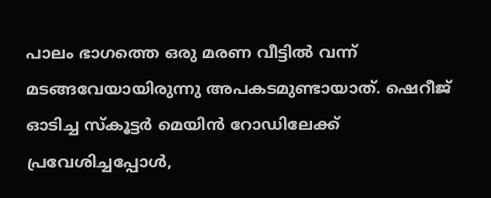പാലം ഭാഗത്തെ ഒരു മരണ വീട്ടിൽ വന്ന് മടങ്ങവേയായിരുന്നു അപകടമുണ്ടായാത്. ഷെറീജ് ഓടിച്ച സ്കൂട്ടർ മെയിൻ റോഡിലേക്ക് പ്രവേശിച്ചപ്പോൾ,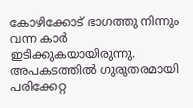കോഴിക്കോട് ഭാഗത്തു നിന്നും വന്ന കാർ ഇടിക്കുകയായിരുന്നു. അപകടത്തിൽ ഗുരുതരമായി പരിക്കേറ്റ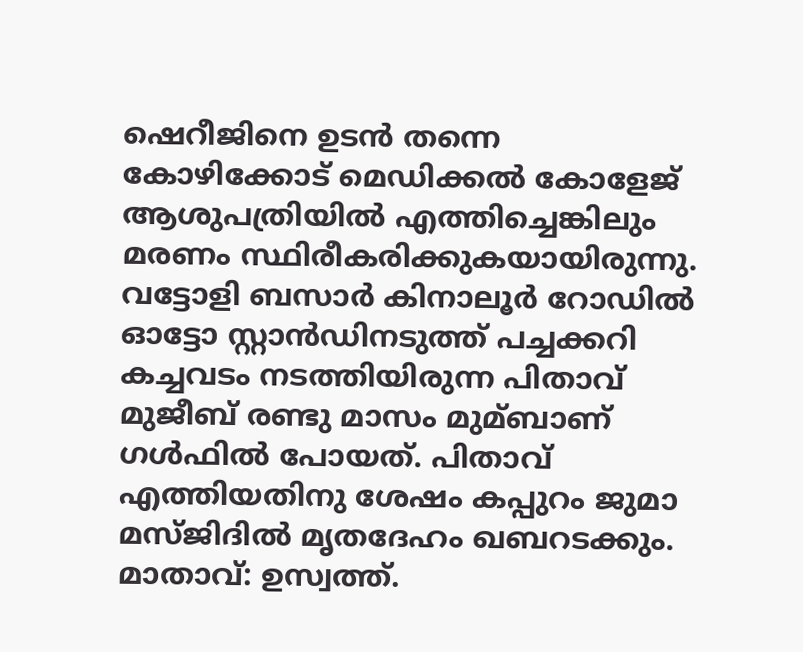ഷെറീജിനെ ഉടൻ തന്നെ കോഴിക്കോട് മെഡിക്കൽ കോളേജ് ആശുപത്രിയിൽ എത്തിച്ചെങ്കിലും മരണം സ്ഥിരീകരിക്കുകയായിരുന്നു.
വട്ടോളി ബസാർ കിനാലൂർ റോഡിൽ ഓട്ടോ സ്റ്റാൻഡിനടുത്ത് പച്ചക്കറി കച്ചവടം നടത്തിയിരുന്ന പിതാവ് മുജീബ് രണ്ടു മാസം മുമ്ബാണ് ഗൾഫിൽ പോയത്. പിതാവ് എത്തിയതിനു ശേഷം കപ്പുറം ജുമാ മസ്ജിദിൽ മൃതദേഹം ഖബറടക്കും. മാതാവ്: ഉസ്വത്ത്.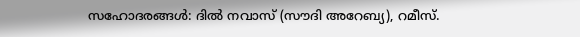സഹോദരങ്ങൾ: ദിൽ നവാസ് (സൗദി അറേബ്യ), റമീസ്.